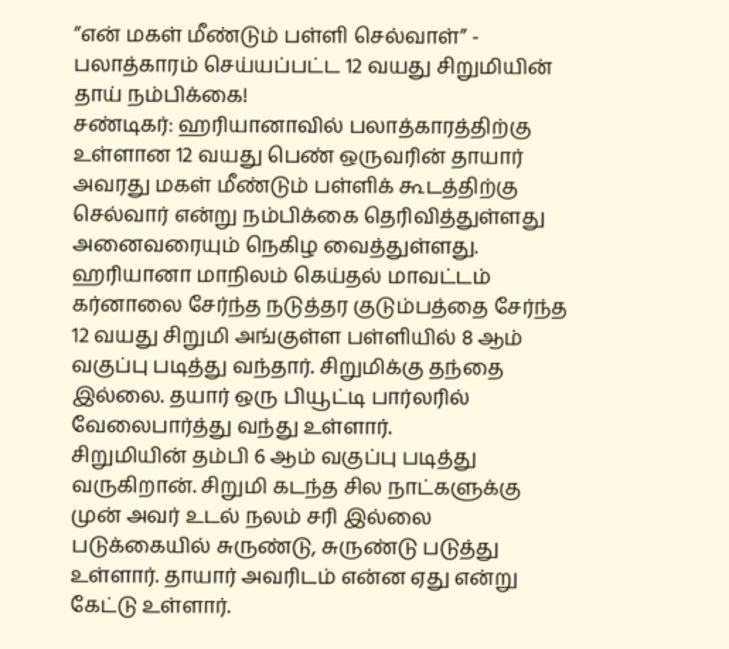”என் மகள் மீண்டும் பள்ளி செல்வாள்” - பலாத்காரம் செய்யப்பட்ட 12 வயது சிறுமியின் தாய் நம்பிக்கை!
சண்டிகர்: ஹரியானாவில் பலாத்காரத்திற்கு உள்ளான 12 வயது பெண் ஒருவரின் தாயார் அவரது மகள் மீண்டும் பள்ளிக் கூடத்திற்கு செல்வார் என்று நம்பிக்கை தெரிவித்துள்ளது அனைவரையும் நெகிழ வைத்துள்ளது.
ஹரியானா மாநிலம் கெய்தல் மாவட்டம் கர்னாலை சேர்ந்த நடுத்தர குடும்பத்தை சேர்ந்த 12 வயது சிறுமி அங்குள்ள பள்ளியில் 8 ஆம் வகுப்பு படித்து வந்தார். சிறுமிக்கு தந்தை இல்லை. தயார் ஒரு பியூட்டி பார்லரில் வேலைபார்த்து வந்து உள்ளார்.
சிறுமியின் தம்பி 6 ஆம் வகுப்பு படித்து வருகிறான். சிறுமி கடந்த சில நாட்களுக்கு முன் அவர் உடல் நலம் சரி இல்லை படுக்கையில் சுருண்டு, சுருண்டு படுத்து உள்ளார். தாயார் அவரிடம் என்ன ஏது என்று கேட்டு உள்ளார்.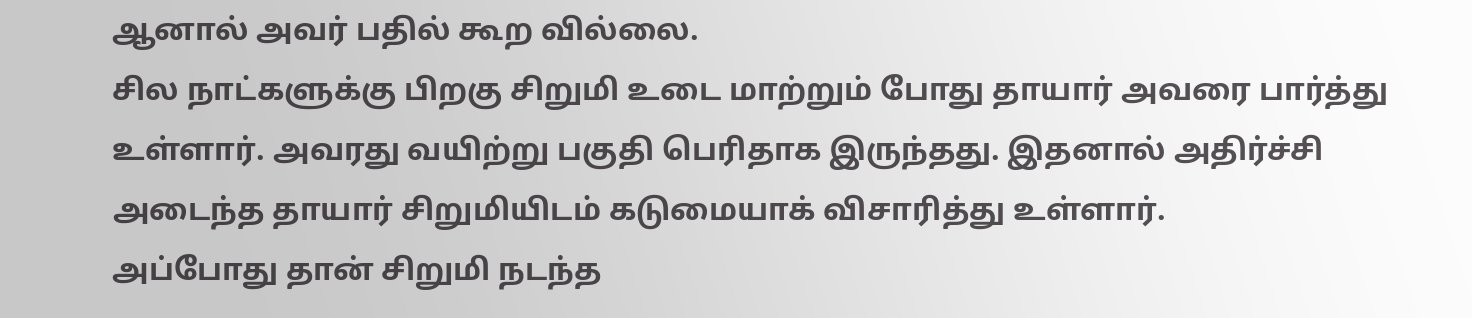ஆனால் அவர் பதில் கூற வில்லை.
சில நாட்களுக்கு பிறகு சிறுமி உடை மாற்றும் போது தாயார் அவரை பார்த்து உள்ளார். அவரது வயிற்று பகுதி பெரிதாக இருந்தது. இதனால் அதிர்ச்சி அடைந்த தாயார் சிறுமியிடம் கடுமையாக் விசாரித்து உள்ளார்.
அப்போது தான் சிறுமி நடந்த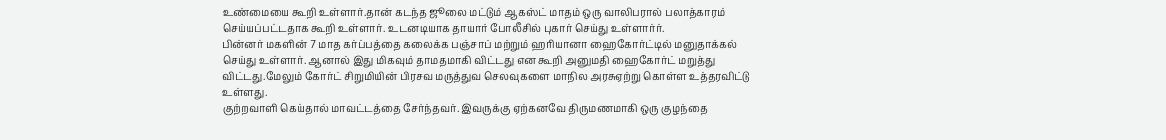உண்மையை கூறி உள்ளார்.தான் கடந்த ஜூலை மட்டும் ஆகஸ்ட் மாதம் ஒரு வாலிபரால் பலாத்காரம் செய்யப்பட்டதாக கூறி உள்ளார். உடனடியாக தாயார் போலீசில் புகார் செய்து உள்ளார்ர்.
பின்னர் மகளின் 7 மாத கர்ப்பத்தை கலைக்க பஞ்சாப் மற்றும் ஹரியானா ஹைகோர்ட்டில் மனுதாக்கல் செய்து உள்ளார். ஆனால் இது மிகவும் தாமதமாகி விட்டது என கூறி அனுமதி ஹைகோர்ட் மறுத்து விட்டது.மேலும் கோர்ட் சிறுமியின் பிரசவ மருத்துவ செலவுகளை மாநில அரசுஏற்று கொள்ள உத்தரவிட்டு உள்ளது.
குற்றவாளி கெய்தால் மாவட்டத்தை சேர்ந்தவர். இவருக்கு ஏற்கனவே திருமணமாகி ஒரு குழந்தை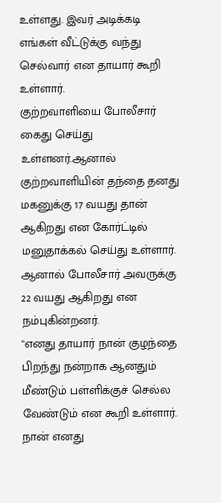உள்ளது. இவர் அடிக்கடி எங்கள் வீட்டுக்கு வந்து செல்வார் என தாயார் கூறி உள்ளார்.
குற்றவாளியை போலீசார் கைது செய்து உள்ளனர்.ஆனால் குற்றவாளியின் தந்தை தனது மகனுக்கு 17 வயது தான் ஆகிறது என கோர்ட்டில் மனுதாக்கல் செய்து உள்ளார். ஆனால் போலீசார் அவருக்கு 22 வயது ஆகிறது என நம்புகின்றனர்.
"எனது தாயார் நான் குழந்தை பிறந்து நன்றாக ஆனதும் மீண்டும் பள்ளிக்குச் செல்ல வேண்டும் என கூறி உள்ளார். நான் எனது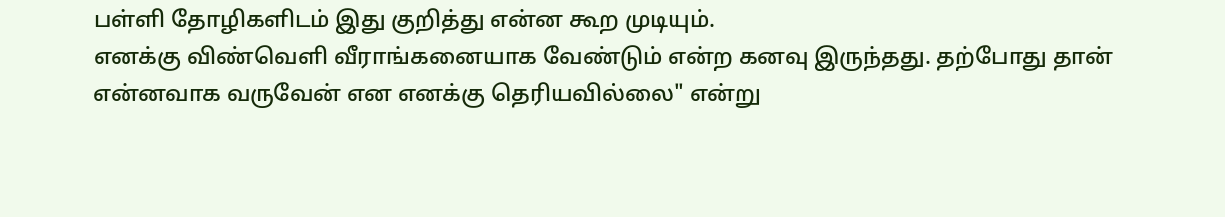பள்ளி தோழிகளிடம் இது குறித்து என்ன கூற முடியும்.
எனக்கு விண்வெளி வீராங்கனையாக வேண்டும் என்ற கனவு இருந்தது. தற்போது தான் என்னவாக வருவேன் என எனக்கு தெரியவில்லை" என்று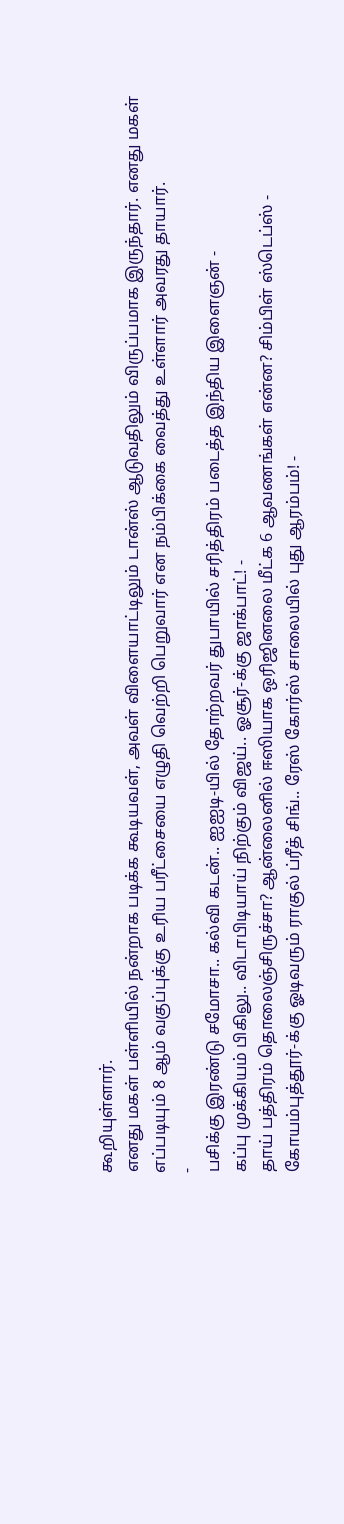கூறியுள்ளார்.
எனது மகள் பள்ளியில் நன்றாக படிக்க கூடியவள், அவள் விளையாட்டிலும் டான்ஸ் ஆடுவதிலும் விருப்பமாக இருந்தார். எனது மகள் எப்படியும் 8 ஆம் வகுப்புக்கு உரிய பரீட்சையை எழுதி வெற்றி பெறுவார் என நம்பிக்கை வைத்து உள்ளார் அவரது தாயார்.
-
பசிக்கு இரண்டு சமோசா.. கல்வி கடன்.. ஐஐடி-யில் தோற்றவர் துபாயில் சரித்திரம் படைத்த இந்திய இளைஞன் -
கப்பு முக்கியம் பிகிலு.. விடாபிடியாய் நிற்கும் விஜய்.. ஓசூர்-க்கு ஜாக்பாட்! -
தாய் பத்திரம் தொலைஞ்சிருச்சா? ஆன்லைனில் ஈஸியாக ஒரிஜினலை மீட்க 6 ஆவணங்கள் என்ன? சிம்பிள் ஸ்டெப்ஸ் -
கோயம்புத்தூர்-க்கு ஓடிவரும் ராகுல் ப்ரீத் சிங்.. ரேஸ் கோர்ஸ் சாலையில் புது ஆரம்பம்! -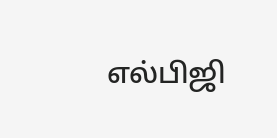எல்பிஜி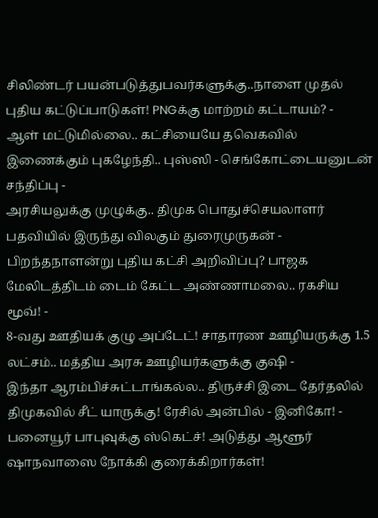சிலிண்டர் பயன்படுத்துபவர்களுக்கு..நாளை முதல் புதிய கட்டுப்பாடுகள்! PNGக்கு மாற்றம் கட்டாயம்? -
ஆள் மட்டுமில்லை.. கட்சியையே தவெகவில் இணைக்கும் புகழேந்தி.. புஸ்ஸி - செங்கோட்டையனுடன் சந்திப்பு -
அரசியலுக்கு முழுக்கு.. திமுக பொதுச்செயலாளர் பதவியில் இருந்து விலகும் துரைமுருகன் -
பிறந்தநாளன்று புதிய கட்சி அறிவிப்பு? பாஜக மேலிடத்திடம் டைம் கேட்ட அண்ணாமலை.. ரகசிய மூவ்! -
8-வது ஊதியக் குழு அப்டேட்! சாதாரண ஊழியருக்கு 1.5 லட்சம்.. மத்திய அரசு ஊழியர்களுக்கு குஷி -
இந்தா ஆரம்பிச்சுட்டாங்கல்ல.. திருச்சி இடை தேர்தலில் திமுகவில் சீட் யாருக்கு! ரேசில் அன்பில் - இனிகோ! -
பனையூர் பாபுவுக்கு ஸ்கெட்ச்! அடுத்து ஆளூர் ஷாநவாஸை நோக்கி குரைக்கிறார்கள்!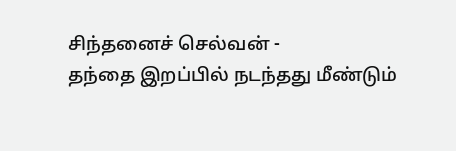சிந்தனைச் செல்வன் -
தந்தை இறப்பில் நடந்தது மீண்டும்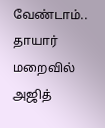வேண்டாம்.. தாயார் மறைவில் அஜித்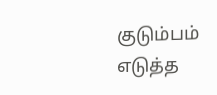குடும்பம் எடுத்த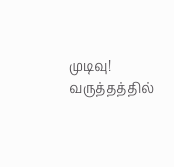முடிவு! வருத்தத்தில்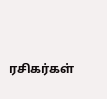ரசிகர்கள்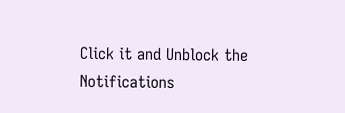Click it and Unblock the Notifications